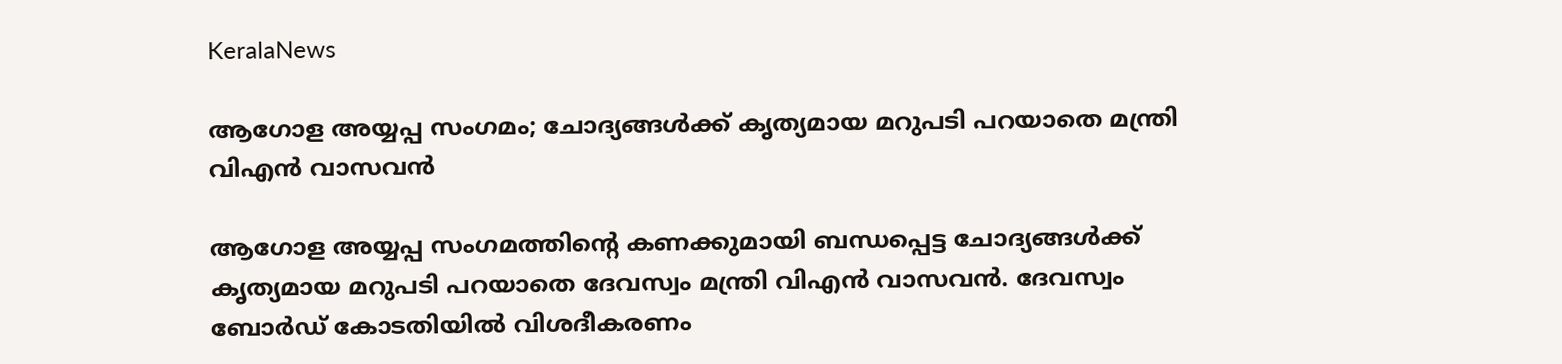KeralaNews

ആഗോള അയ്യപ്പ സംഗമം; ചോദ്യങ്ങള്‍ക്ക് കൃത്യമായ മറുപടി പറയാതെ മന്ത്രി വിഎന്‍ വാസവന്‍

ആഗോള അയ്യപ്പ സംഗമത്തിന്റെ കണക്കുമായി ബന്ധപ്പെട്ട ചോദ്യങ്ങള്‍ക്ക് കൃത്യമായ മറുപടി പറയാതെ ദേവസ്വം മന്ത്രി വിഎന്‍ വാസവന്‍. ദേവസ്വം ബോര്‍ഡ് കോടതിയില്‍ വിശദീകരണം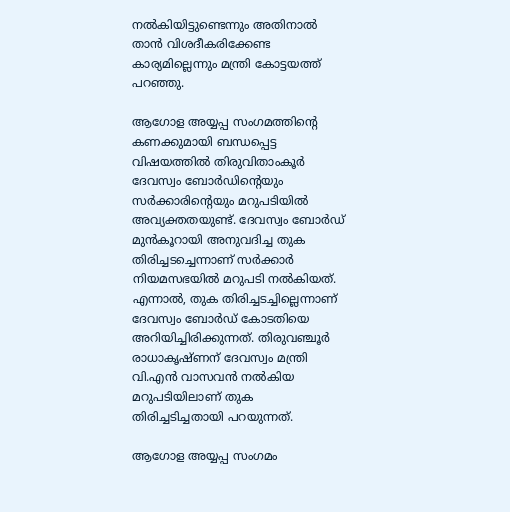നല്‍കിയിട്ടുണ്ടെന്നും അതിനാല്‍ താന്‍ വിശദീകരിക്കേണ്ട കാര്യമില്ലെന്നും മന്ത്രി കോട്ടയത്ത് പറഞ്ഞു.

ആഗോള അയ്യപ്പ സംഗമത്തിന്റെ കണക്കുമായി ബന്ധപ്പെട്ട വിഷയത്തില്‍ തിരുവിതാംകൂര്‍ ദേവസ്വം ബോര്‍ഡിന്റെയും സര്‍ക്കാരിന്റെയും മറുപടിയില്‍ അവ്യക്തതയുണ്ട്. ദേവസ്വം ബോര്‍ഡ് മുന്‍കൂറായി അനുവദിച്ച തുക തിരിച്ചടച്ചെന്നാണ് സര്‍ക്കാര്‍ നിയമസഭയില്‍ മറുപടി നല്‍കിയത്. എന്നാല്‍, തുക തിരിച്ചടച്ചില്ലെന്നാണ് ദേവസ്വം ബോര്‍ഡ് കോടതിയെ അറിയിച്ചിരിക്കുന്നത്. തിരുവഞ്ചൂര്‍ രാധാകൃഷ്ണന് ദേവസ്വം മന്ത്രി വി.എന്‍ വാസവന്‍ നല്‍കിയ മറുപടിയിലാണ് തുക തിരിച്ചടിച്ചതായി പറയുന്നത്.

ആഗോള അയ്യപ്പ സംഗമം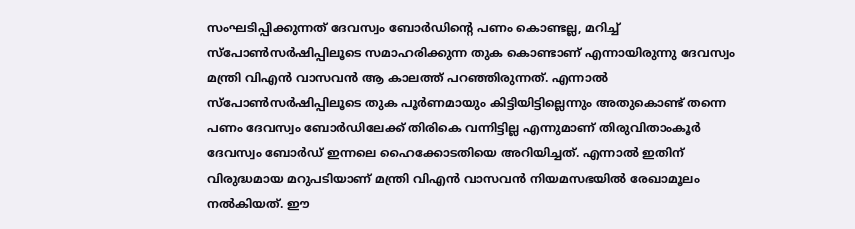സംഘടിപ്പിക്കുന്നത് ദേവസ്വം ബോര്‍ഡിന്റെ പണം കൊണ്ടല്ല, മറിച്ച് സ്‌പോണ്‍സര്‍ഷിപ്പിലൂടെ സമാഹരിക്കുന്ന തുക കൊണ്ടാണ് എന്നായിരുന്നു ദേവസ്വം മന്ത്രി വിഎന്‍ വാസവന്‍ ആ കാലത്ത് പറഞ്ഞിരുന്നത്. എന്നാല്‍ സ്‌പോണ്‍സര്‍ഷിപ്പിലൂടെ തുക പൂര്‍ണമായും കിട്ടിയിട്ടില്ലെന്നും അതുകൊണ്ട് തന്നെ പണം ദേവസ്വം ബോര്‍ഡിലേക്ക് തിരികെ വന്നിട്ടില്ല എന്നുമാണ് തിരുവിതാംകൂര്‍ ദേവസ്വം ബോര്‍ഡ് ഇന്നലെ ഹൈക്കോടതിയെ അറിയിച്ചത്. എന്നാല്‍ ഇതിന് വിരുദ്ധമായ മറുപടിയാണ് മന്ത്രി വിഎന്‍ വാസവന്‍ നിയമസഭയില്‍ രേഖാമൂലം നല്‍കിയത്. ഈ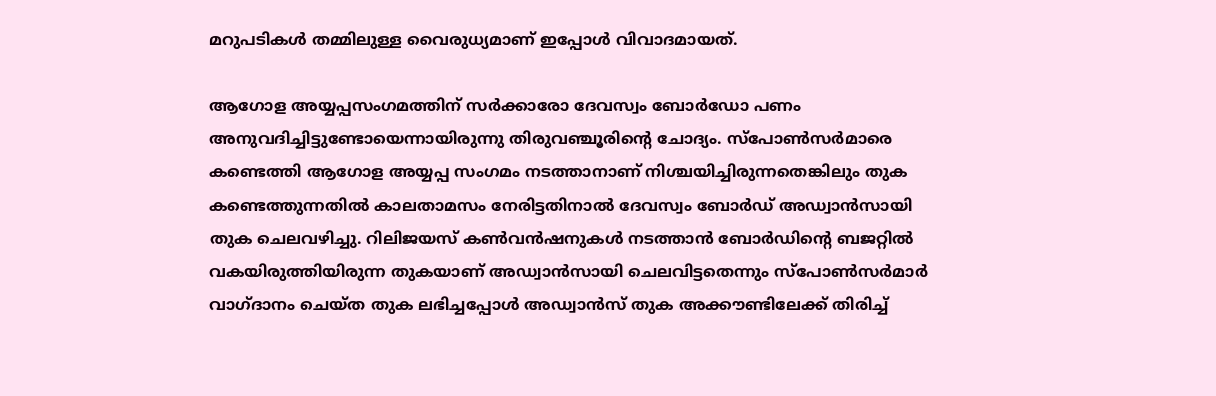മറുപടികള്‍ തമ്മിലുള്ള വൈരുധ്യമാണ് ഇപ്പോള്‍ വിവാദമായത്.

ആഗോള അയ്യപ്പസംഗമത്തിന് സര്‍ക്കാരോ ദേവസ്വം ബോര്‍ഡോ പണം അനുവദിച്ചിട്ടുണ്ടോയെന്നായിരുന്നു തിരുവഞ്ചൂരിന്റെ ചോദ്യം. സ്‌പോണ്‍സര്‍മാരെ കണ്ടെത്തി ആഗോള അയ്യപ്പ സംഗമം നടത്താനാണ് നിശ്ചയിച്ചിരുന്നതെങ്കിലും തുക കണ്ടെത്തുന്നതില്‍ കാലതാമസം നേരിട്ടതിനാല്‍ ദേവസ്വം ബോര്‍ഡ് അഡ്വാന്‍സായി തുക ചെലവഴിച്ചു. റിലിജയസ് കണ്‍വന്‍ഷനുകള്‍ നടത്താന്‍ ബോര്‍ഡിന്റെ ബജറ്റില്‍ വകയിരുത്തിയിരുന്ന തുകയാണ് അഡ്വാന്‍സായി ചെലവിട്ടതെന്നും സ്‌പോണ്‍സര്‍മാര്‍ വാഗ്ദാനം ചെയ്ത തുക ലഭിച്ചപ്പോള്‍ അഡ്വാന്‍സ് തുക അക്കൗണ്ടിലേക്ക് തിരിച്ച്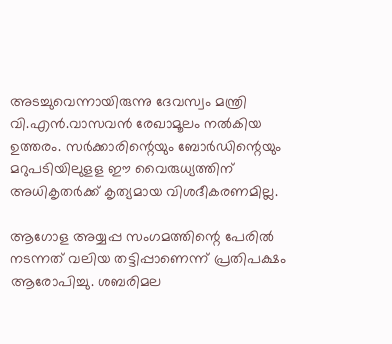അടച്ചുവെന്നായിരുന്നു ദേവസ്വം മന്ത്രി വി.എന്‍.വാസവന്‍ രേഖാമൂലം നല്‍കിയ ഉത്തരം. സര്‍ക്കാരിന്റെയും ബോര്‍ഡിന്റെയും മറുപടിയിലുളള ഈ വൈരുധ്യത്തിന് അധികൃതര്‍ക്ക് കൃത്യമായ വിശദീകരണമില്ല.

ആഗോള അയ്യപ്പ സംഗമത്തിന്റെ പേരില്‍ നടന്നത് വലിയ തട്ടിപ്പാണെന്ന് പ്രതിപക്ഷം ആരോപിച്ചു. ശബരിമല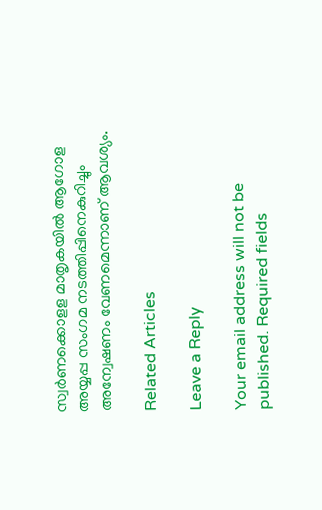സ്വര്‍ണക്കൊളള മാതൃകയില്‍ ആഗോള അയ്യപ്പ സംഗമ നടത്തിപ്പിനെകുറിച്ചും അന്വേഷണം വേണമെന്നാണ് ആവശ്യം.

Related Articles

Leave a Reply

Your email address will not be published. Required fields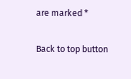are marked *

Back to top button